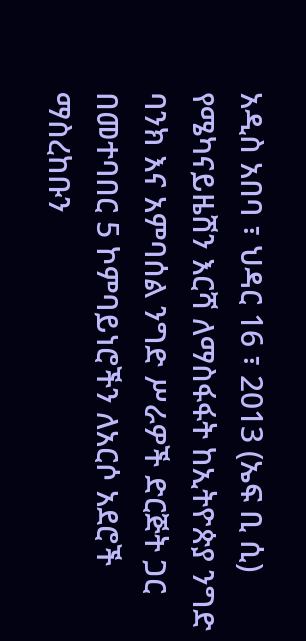አዲስ አበባ ፣ ህዳር 16 ፣ 2013 (ኤፍ ቢ ሲ) የሜካናይዜሽን እርሻ ለማስፋፋት ከኢትዮጵያ ንግድ ባንክ እና አምባሰል ንግድ ሥራዎች ድርጅት ጋር በመተባበር 5 ኮምባይነሮችን ለአርሶ አደሮች ማስረከቡን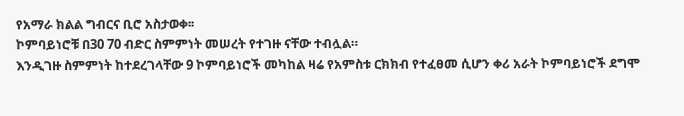የአማራ ክልል ግብርና ቢሮ አስታወቀ፡፡
ኮምባይነሮቹ በ30 70 ብድር ስምምነት መሠረት የተገዙ ናቸው ተብሏል።
እንዲገዙ ስምምነት ከተደረገላቸው 9 ኮምባይነሮች መካከል ዛሬ የአምስቱ ርክክብ የተፈፀመ ሲሆን ቀሪ አራት ኮምባይነሮች ደግሞ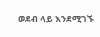ወደብ ላይ እንደሚገኙ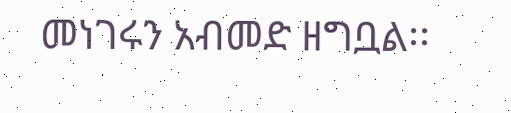መነገሩን አብመድ ዘግቧል፡፡